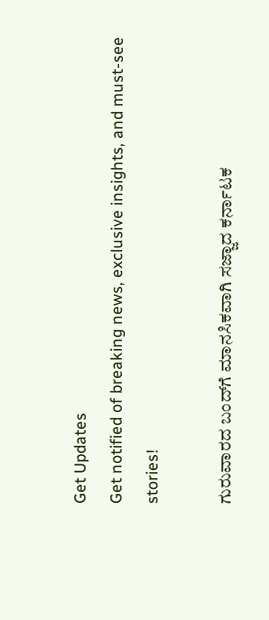Get Updates
Get notified of breaking news, exclusive insights, and must-see stories!

ಗುರುವಾರದ ಬಂದ್‌ಗೆ ಮಾನಸಿಕವಾಗಿ ಸಜ್ಜಾದ ಕರ್ನಾಟಕ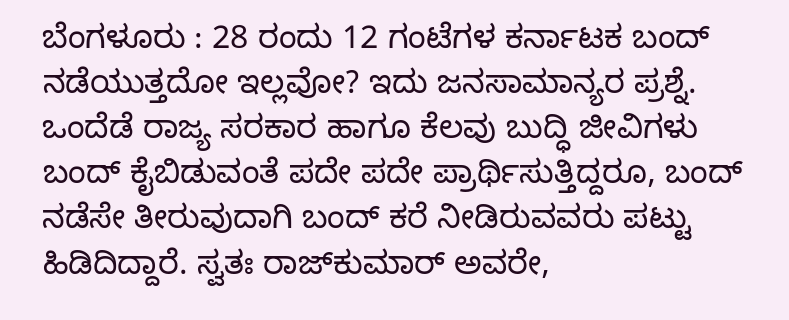ಬೆಂಗಳೂರು : 28 ರಂದು 12 ಗಂಟೆಗಳ ಕರ್ನಾಟಕ ಬಂದ್‌ ನಡೆಯುತ್ತದೋ ಇಲ್ಲವೋ? ಇದು ಜನಸಾಮಾನ್ಯರ ಪ್ರಶ್ನೆ. ಒಂದೆಡೆ ರಾಜ್ಯ ಸರಕಾರ ಹಾಗೂ ಕೆಲವು ಬುದ್ಧಿ ಜೀವಿಗಳು ಬಂದ್‌ ಕೈಬಿಡುವಂತೆ ಪದೇ ಪದೇ ಪ್ರಾರ್ಥಿಸುತ್ತಿದ್ದರೂ, ಬಂದ್‌ ನಡೆಸೇ ತೀರುವುದಾಗಿ ಬಂದ್‌ ಕರೆ ನೀಡಿರುವವರು ಪಟ್ಟು ಹಿಡಿದಿದ್ದಾರೆ. ಸ್ವತಃ ರಾಜ್‌ಕುಮಾರ್‌ ಅವರೇ,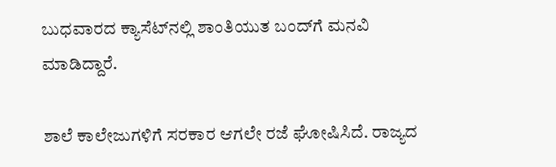ಬುಧವಾರದ ಕ್ಯಾಸೆಟ್‌ನಲ್ಲಿ ಶಾಂತಿಯುತ ಬಂದ್‌ಗೆ ಮನವಿ ಮಾಡಿದ್ದಾರೆ.

ಶಾಲೆ ಕಾಲೇಜುಗಳಿಗೆ ಸರಕಾರ ಆಗಲೇ ರಜೆ ಘೋಷಿಸಿದೆ. ರಾಜ್ಯದ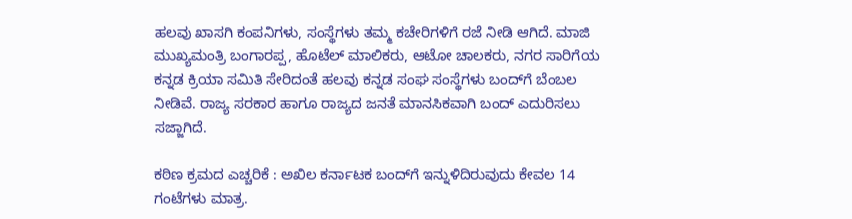ಹಲವು ಖಾಸಗಿ ಕಂಪನಿಗಳು, ಸಂಸ್ಥೆಗಳು ತಮ್ಮ ಕಚೇರಿಗಳಿಗೆ ರಜೆ ನೀಡಿ ಆಗಿದೆ. ಮಾಜಿ ಮುಖ್ಯಮಂತ್ರಿ ಬಂಗಾರಪ್ಪ, ಹೊಟೆಲ್‌ ಮಾಲಿಕರು, ಆಟೋ ಚಾಲಕರು, ನಗರ ಸಾರಿಗೆಯ ಕನ್ನಡ ಕ್ರಿಯಾ ಸಮಿತಿ ಸೇರಿದಂತೆ ಹಲವು ಕನ್ನಡ ಸಂಘ ಸಂಸ್ಥೆಗಳು ಬಂದ್‌ಗೆ ಬೆಂಬಲ ನೀಡಿವೆ. ರಾಜ್ಯ ಸರಕಾರ ಹಾಗೂ ರಾಜ್ಯದ ಜನತೆ ಮಾನಸಿಕವಾಗಿ ಬಂದ್‌ ಎದುರಿಸಲು ಸಜ್ಜಾಗಿದೆ.

ಕಠಿಣ ಕ್ರಮದ ಎಚ್ಚರಿಕೆ : ಅಖಿಲ ಕರ್ನಾಟಕ ಬಂದ್‌ಗೆ ಇನ್ನುಳಿದಿರುವುದು ಕೇವಲ 14 ಗಂಟೆಗಳು ಮಾತ್ರ.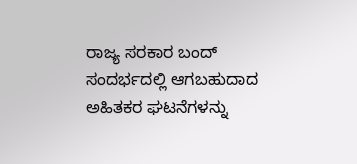ರಾಜ್ಯ ಸರಕಾರ ಬಂದ್‌ ಸಂದರ್ಭದಲ್ಲಿ ಆಗಬಹುದಾದ ಅಹಿತಕರ ಘಟನೆಗಳನ್ನು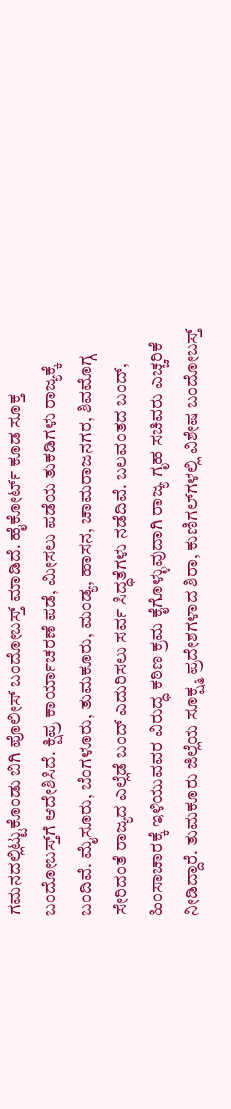ಗಮನದಲ್ಲಿಟ್ಟುಕೊಂಡು ಬಿಗಿ ಪೊಲೀಸ್‌ ಬಂದೋಬಸ್ತ್‌ ಮಾಡಿದೆ. ಹೈಕೋರ್ಟ್‌ ಕೂಡ ಸೂಕ್ತ ಬಂದೋಬಸ್ತ್‌ಗೆ ಆದೇಶಿಸಿದೆ. ಕ್ಷಿಪ್ರ ಕಾರ್ಯಾಚರಣೆ ಪಡೆ, ಮೀಸಲು ಪಡೆಯ ತುಕಡಿಗಳು ರಾಜ್ಯಕ್ಕೆ ಬಂದಿವೆ. ಮೈಸೂರು, ಬೆಂಗಳೂರು, ತುಮಕೂರು, ಮಂಡ್ಯ, ಹಾಸನ, ಚಾಮರಾಜನಗರ, ಶಿವಮೊಗ್ಗ ಸೇರಿದಂತೆ ರಾಜ್ಯದ ಎಲ್ಲೆಡೆ ಬಂದ್‌ ಎದುರಿಸಲು ಸರ್ವ ಸಿದ್ಧತೆಗಳು ನಡೆದಿವೆ. ಬಲವಂತದ ಬಂದ್‌, ಹಿಂಸಾಚಾರಕ್ಕೆ ಇಳಿಯುವವರ ವಿರುದ್ಧ ಕಠಿಣ ಕ್ರಮ ಕೈಗೊಳ್ಳುವುದಾಗಿ ರಾಜ್ಯ ಗೃಹ ಸಚಿವರು ಎಚ್ಚರಿಕೆ ನೀಡಿದ್ದಾರೆ. ತುಮಕೂರು ಜಿಲ್ಲೆಯ ಸೂಕ್ಷ್ಮ ಪ್ರದೇಶಗಳಾದ ಶಿರಾ, ಕುಣಿಗಲ್‌ಗಳಲ್ಲಿ ವಿಶೇಷ ಬಂದೋಬಸ್ತ್‌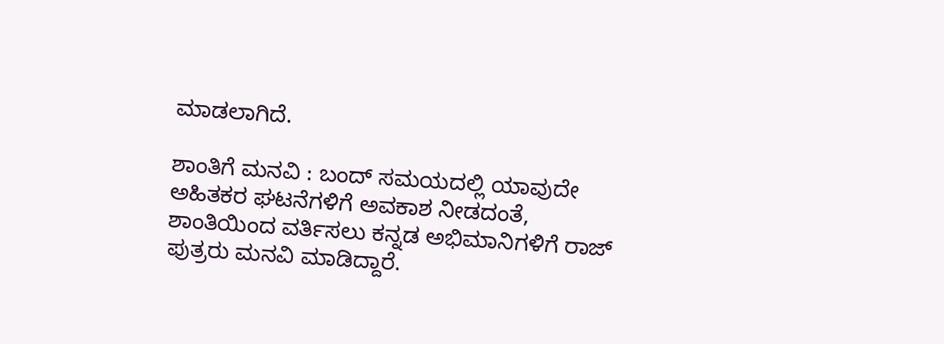ಮಾಡಲಾಗಿದೆ.

ಶಾಂತಿಗೆ ಮನವಿ : ಬಂದ್‌ ಸಮಯದಲ್ಲಿ ಯಾವುದೇ ಅಹಿತಕರ ಘಟನೆಗಳಿಗೆ ಅವಕಾಶ ನೀಡದಂತೆ, ಶಾಂತಿಯಿಂದ ವರ್ತಿಸಲು ಕನ್ನಡ ಅಭಿಮಾನಿಗಳಿಗೆ ರಾಜ್‌ ಪುತ್ರರು ಮನವಿ ಮಾಡಿದ್ದಾರೆ.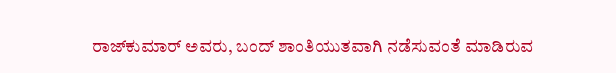ರಾಜ್‌ಕುಮಾರ್‌ ಅವರು, ಬಂದ್‌ ಶಾಂತಿಯುತವಾಗಿ ನಡೆಸುವಂತೆ ಮಾಡಿರುವ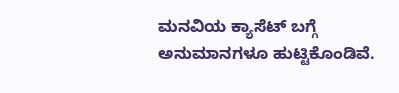ಮನವಿಯ ಕ್ಯಾಸೆಟ್‌ ಬಗ್ಗೆ ಅನುಮಾನಗಳೂ ಹುಟ್ಟಿಕೊಂಡಿವೆ.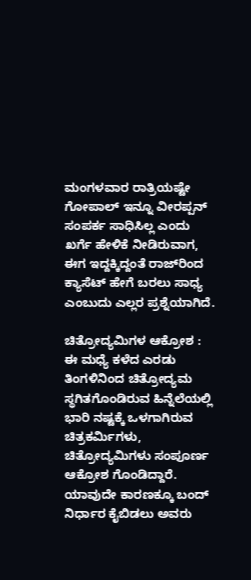ಮಂಗಳವಾರ ರಾತ್ರಿಯಷ್ಟೇ ಗೋಪಾಲ್‌ ಇನ್ನೂ ವೀರಪ್ಪನ್‌ ಸಂಪರ್ಕ ಸಾಧಿಸಿಲ್ಲ ಎಂದು ಖರ್ಗೆ ಹೇಳಿಕೆ ನೀಡಿರುವಾಗ, ಈಗ ಇದ್ದಕ್ಕಿದ್ದಂತೆ ರಾಜ್‌ರಿಂದ ಕ್ಯಾಸೆಟ್‌ ಹೇಗೆ ಬರಲು ಸಾಧ್ಯ ಎಂಬುದು ಎಲ್ಲರ ಪ್ರಶ್ನೆಯಾಗಿದೆ.

ಚಿತ್ರೋದ್ಯಮಿಗಳ ಆಕ್ರೋಶ : ಈ ಮಧ್ಯೆ ಕಳೆದ ಎರಡು ತಿಂಗಳಿನಿಂದ ಚಿತ್ರೋದ್ಯಮ ಸ್ಥಗಿತಗೊಂಡಿರುವ ಹಿನ್ನೆಲೆಯಲ್ಲಿ ಭಾರಿ ನಷ್ಟಕ್ಕೆ ಒಳಗಾಗಿರುವ ಚಿತ್ರಕರ್ಮಿಗಳು, ಚಿತ್ರೋದ್ಯಮಿಗಳು ಸಂಪೂರ್ಣ ಆಕ್ರೋಶ ಗೊಂಡಿದ್ದಾರೆ. ಯಾವುದೇ ಕಾರಣಕ್ಕೂ ಬಂದ್‌ ನಿರ್ಧಾರ ಕೈಬಿಡಲು ಅವರು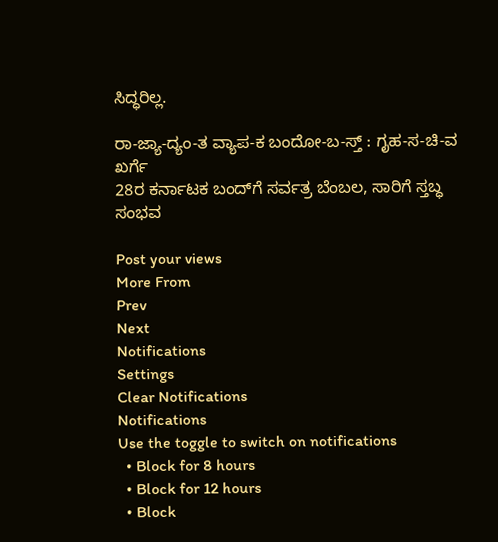ಸಿದ್ಧರಿಲ್ಲ.

ರಾ-ಜ್ಯಾ-ದ್ಯಂ-ತ ವ್ಯಾಪ-ಕ ಬಂದೋ-ಬ-ಸ್ತ್‌ : ಗೃಹ-ಸ-ಚಿ-ವ ಖರ್ಗೆ
28ರ ಕರ್ನಾಟಕ ಬಂದ್‌ಗೆ ಸರ್ವತ್ರ ಬೆಂಬಲ, ಸಾರಿಗೆ ಸ್ತಬ್ಧ ಸಂಭವ

Post your views
More From
Prev
Next
Notifications
Settings
Clear Notifications
Notifications
Use the toggle to switch on notifications
  • Block for 8 hours
  • Block for 12 hours
  • Block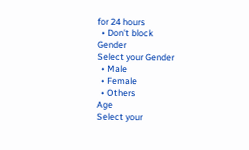for 24 hours
  • Don't block
Gender
Select your Gender
  • Male
  • Female
  • Others
Age
Select your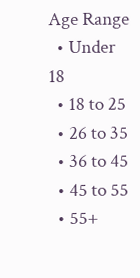Age Range
  • Under 18
  • 18 to 25
  • 26 to 35
  • 36 to 45
  • 45 to 55
  • 55+